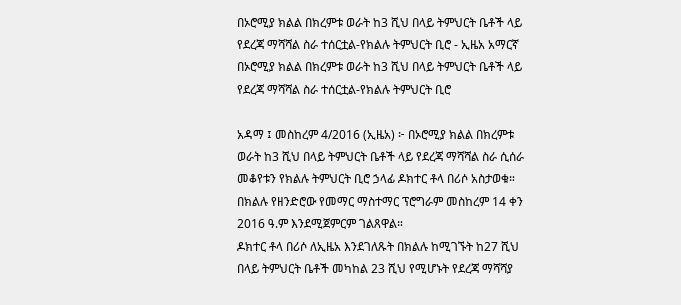በኦሮሚያ ክልል በክረምቱ ወራት ከ3 ሺህ በላይ ትምህርት ቤቶች ላይ የደረጃ ማሻሻል ስራ ተሰርቷል-የክልሉ ትምህርት ቢሮ - ኢዜአ አማርኛ
በኦሮሚያ ክልል በክረምቱ ወራት ከ3 ሺህ በላይ ትምህርት ቤቶች ላይ የደረጃ ማሻሻል ስራ ተሰርቷል-የክልሉ ትምህርት ቢሮ

አዳማ ፤ መስከረም 4/2016 (ኢዜአ) ፦ በኦሮሚያ ክልል በክረምቱ ወራት ከ3 ሺህ በላይ ትምህርት ቤቶች ላይ የደረጃ ማሻሻል ስራ ሲሰራ መቆየቱን የክልሉ ትምህርት ቢሮ ኃላፊ ዶክተር ቶላ በሪሶ አስታወቁ።
በክልሉ የዘንድሮው የመማር ማስተማር ፕሮግራም መስከረም 14 ቀን 2016 ዓ.ም እንደሚጀምርም ገልጸዋል።
ዶክተር ቶላ በሪሶ ለኢዜአ እንደገለጹት በክልሉ ከሚገኙት ከ27 ሺህ በላይ ትምህርት ቤቶች መካከል 23 ሺህ የሚሆኑት የደረጃ ማሻሻያ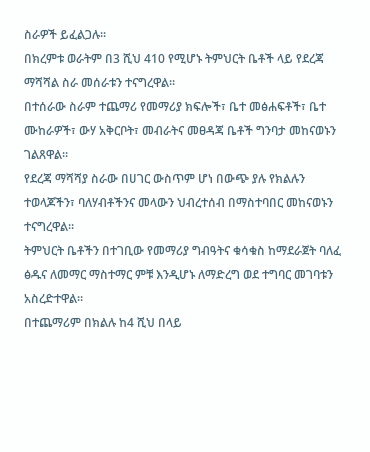ስራዎች ይፈልጋሉ።
በክረምቱ ወራትም በ3 ሺህ 410 የሚሆኑ ትምህርት ቤቶች ላይ የደረጃ ማሻሻል ስራ መሰራቱን ተናግረዋል።
በተሰራው ስራም ተጨማሪ የመማሪያ ክፍሎች፣ ቤተ መፅሐፍቶች፣ ቤተ ሙከራዎች፣ ውሃ አቅርቦት፣ መብራትና መፀዳጃ ቤቶች ግንባታ መከናወኑን ገልጸዋል።
የደረጃ ማሻሻያ ስራው በሀገር ውስጥም ሆነ በውጭ ያሉ የክልሉን ተወላጆችን፣ ባለሃብቶችንና መላውን ህብረተሰብ በማስተባበር መከናወኑን ተናግረዋል።
ትምህርት ቤቶችን በተገቢው የመማሪያ ግብዓትና ቁሳቁስ ከማደራጀት ባለፈ ፅዱና ለመማር ማስተማር ምቹ እንዲሆኑ ለማድረግ ወደ ተግባር መገባቱን አስረድተዋል።
በተጨማሪም በክልሉ ከ4 ሺህ በላይ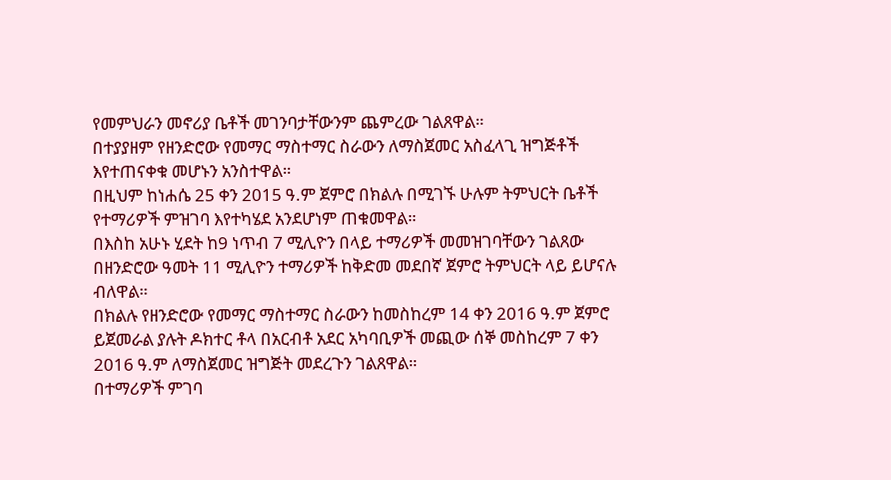የመምህራን መኖሪያ ቤቶች መገንባታቸውንም ጨምረው ገልጸዋል።
በተያያዘም የዘንድሮው የመማር ማስተማር ስራውን ለማስጀመር አስፈላጊ ዝግጅቶች እየተጠናቀቁ መሆኑን አንስተዋል።
በዚህም ከነሐሴ 25 ቀን 2015 ዓ.ም ጀምሮ በክልሉ በሚገኙ ሁሉም ትምህርት ቤቶች የተማሪዎች ምዝገባ እየተካሄደ አንደሆነም ጠቁመዋል።
በእስከ አሁኑ ሂደት ከ9 ነጥብ 7 ሚሊዮን በላይ ተማሪዎች መመዝገባቸውን ገልጸው በዘንድሮው ዓመት 11 ሚሊዮን ተማሪዎች ከቅድመ መደበኛ ጀምሮ ትምህርት ላይ ይሆናሉ ብለዋል።
በክልሉ የዘንድሮው የመማር ማስተማር ስራውን ከመስከረም 14 ቀን 2016 ዓ.ም ጀምሮ ይጀመራል ያሉት ዶክተር ቶላ በአርብቶ አደር አካባቢዎች መጪው ሰኞ መስከረም 7 ቀን 2016 ዓ.ም ለማስጀመር ዝግጅት መደረጉን ገልጸዋል።
በተማሪዎች ምገባ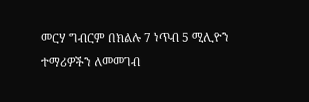መርሃ ግብርም በክልሉ 7 ነጥብ 5 ሚሊዮን ተማሪዎችን ለመመገብ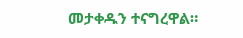መታቀዱን ተናግረዋል።